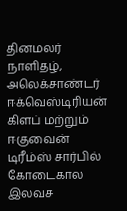தினமலர் நாளிதழ், அலெக்சாண்டர் ஈக்வெஸ்டிரியன் கிளப் மற்றும் ஈகுவைன் டிரீம்ஸ் சார்பில் கோடைகால இலவச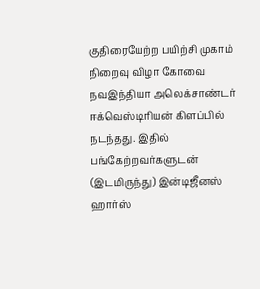குதிரையேற்ற பயிற்சி முகாம் நிறைவு விழா கோவை நவஇந்தியா அலெக்சாண்டர் ஈக்வெஸ்டிரியன் கிளப்பில் நடந்தது. இதில் பங்கேற்றவர்களுடன் (இடமிருந்து) இன்டிஜீனஸ் ஹார்ஸ்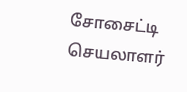சோசைட்டி செயலாளர்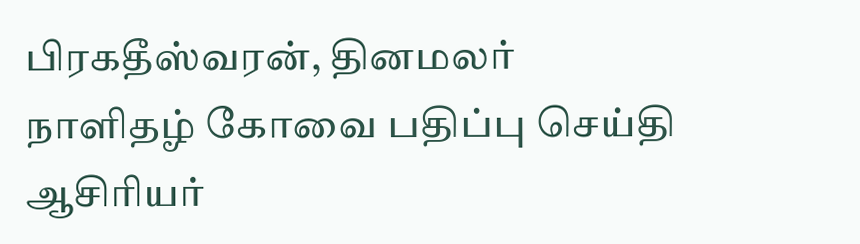பிரகதீஸ்வரன், தினமலர் நாளிதழ் கோவை பதிப்பு செய்தி ஆசிரியர்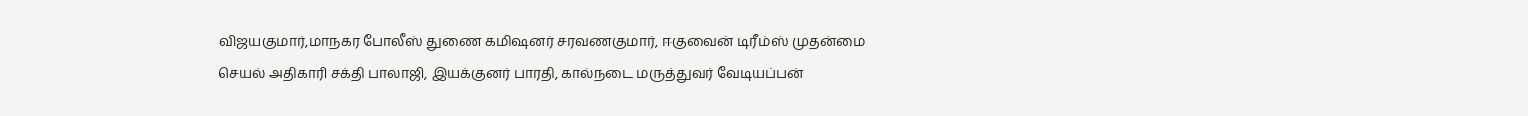விஜயகுமார்,மாநகர போலீஸ் துணை கமிஷனர் சரவணகுமார், ஈகுவைன் டிரீம்ஸ் முதன்மை செயல் அதிகாரி சக்தி பாலாஜி, இயக்குனர் பாரதி, கால்நடை மருத்துவர் வேடியப்பன்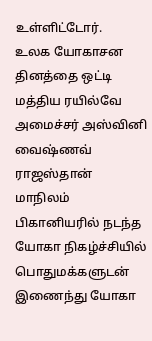உள்ளிட்டோர்.
உலக யோகாசன தினத்தை ஒட்டி மத்திய ரயில்வே அமைச்சர் அஸ்வினி வைஷ்ணவ் ராஜஸ்தான் மாநிலம் பிகானியரில் நடந்த யோகா நிகழ்ச்சியில் பொதுமக்களுடன் இணைந்து யோகா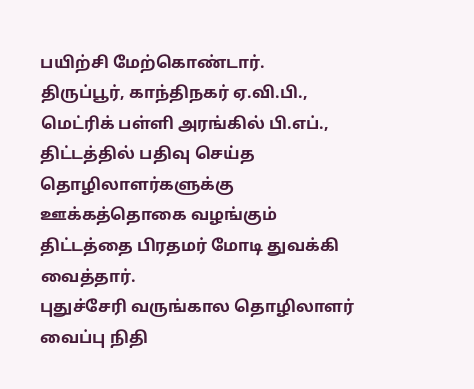பயிற்சி மேற்கொண்டார்.
திருப்பூர், காந்திநகர் ஏ.வி.பி., மெட்ரிக் பள்ளி அரங்கில் பி.எப்., திட்டத்தில் பதிவு செய்த தொழிலாளர்களுக்கு ஊக்கத்தொகை வழங்கும் திட்டத்தை பிரதமர் மோடி துவக்கி வைத்தார்.
புதுச்சேரி வருங்கால தொழிலாளர் வைப்பு நிதி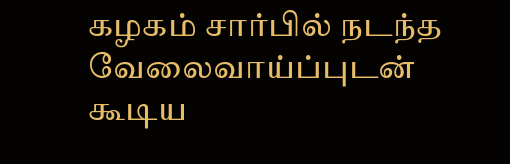கழகம் சார்பில் நடந்த வேலைவாய்ப்புடன் கூடிய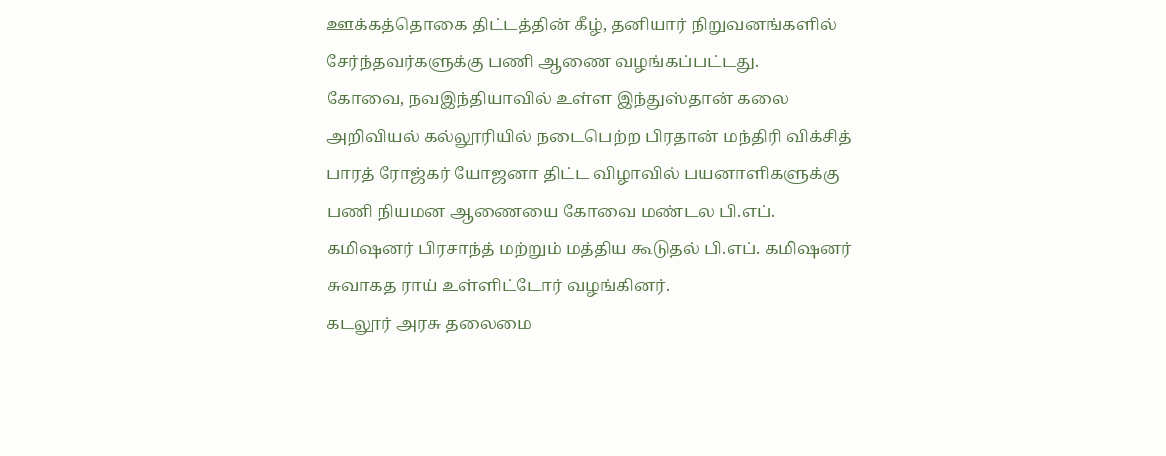ஊக்கத்தொகை திட்டத்தின் கீழ், தனியார் நிறுவனங்களில் சேர்ந்தவர்களுக்கு பணி ஆணை வழங்கப்பட்டது.
கோவை, நவஇந்தியாவில் உள்ள இந்துஸ்தான் கலை அறிவியல் கல்லூரியில் நடைபெற்ற பிரதான் மந்திரி விக்சித் பாரத் ரோஜ்கர் யோஜனா திட்ட விழாவில் பயனாளிகளுக்கு பணி நியமன ஆணையை கோவை மண்டல பி.எப். கமிஷனர் பிரசாந்த் மற்றும் மத்திய கூடுதல் பி.எப். கமிஷனர் சுவாகத ராய் உள்ளிட்டோர் வழங்கினர்.
கடலூர் அரசு தலைமை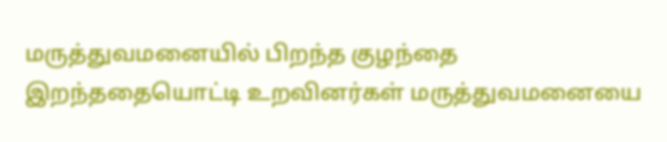மருத்துவமனையில் பிறந்த குழந்தை இறந்ததையொட்டி உறவினர்கள் மருத்துவமனையை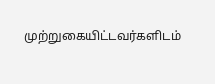முற்றுகையிட்டவர்களிடம்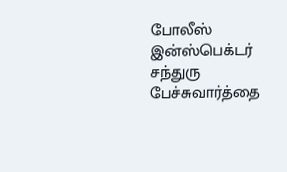போலீஸ் இன்ஸ்பெக்டர் சந்துரு பேச்சுவார்த்தை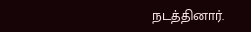நடத்தினார்.